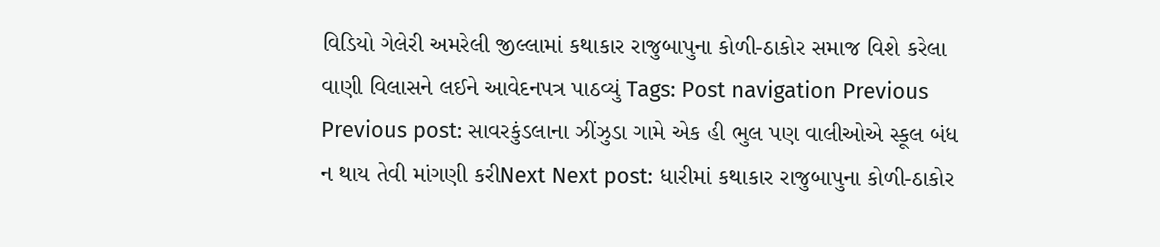વિડિયો ગેલેરી અમરેલી જીલ્લામાં કથાકાર રાજુબાપુના કોળી-ઠાકોર સમાજ વિશે કરેલા વાણી વિલાસને લઈને આવેદનપત્ર પાઠવ્યું Tags: Post navigation Previous Previous post: સાવરકુંડલાના ઝીંઝુડા ગામે એક હી ભુલ પણ વાલીઓએ સ્કૂલ બંધ ન થાય તેવી માંગણી કરીNext Next post: ધારીમાં કથાકાર રાજુબાપુના કોળી-ઠાકોર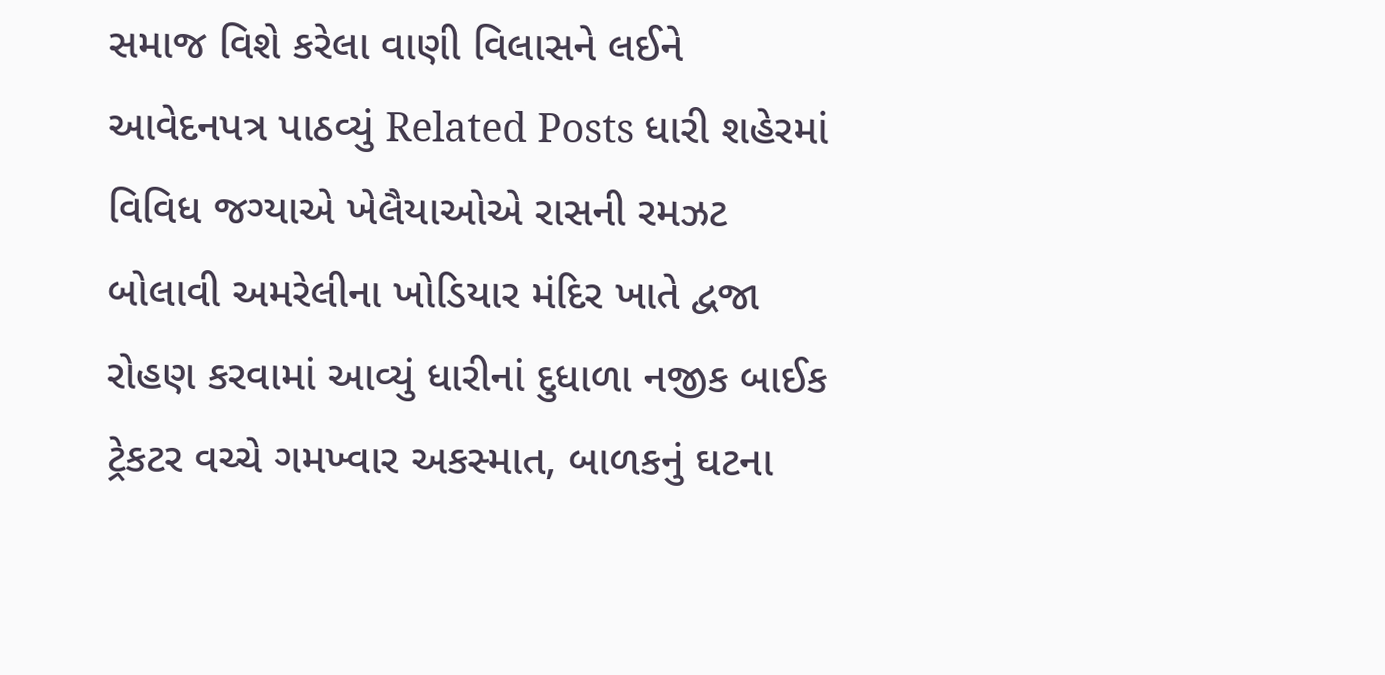સમાજ વિશે કરેલા વાણી વિલાસને લઈને આવેદનપત્ર પાઠવ્યું Related Posts ધારી શહેરમાં વિવિધ જગ્યાએ ખેલૈયાઓએ રાસની રમઝટ બોલાવી અમરેલીના ખોડિયાર મંદિર ખાતે દ્વજા રોહણ કરવામાં આવ્યું ધારીનાં દુધાળા નજીક બાઈક ટ્રેકટર વચ્ચે ગમખ્વાર અકસ્માત, બાળકનું ઘટના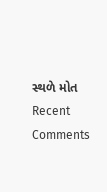સ્થળે મોત
Recent Comments